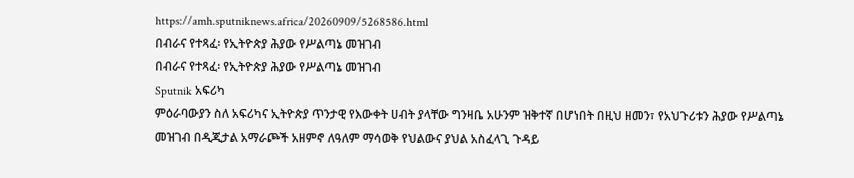https://amh.sputniknews.africa/20260909/5268586.html
በብራና የተጻፈ፡ የኢትዮጵያ ሕያው የሥልጣኔ መዝገብ
በብራና የተጻፈ፡ የኢትዮጵያ ሕያው የሥልጣኔ መዝገብ
Sputnik አፍሪካ
ምዕራባውያን ስለ አፍሪካና ኢትዮጵያ ጥንታዊ የእውቀት ሀብት ያላቸው ግንዛቤ አሁንም ዝቅተኛ በሆነበት በዚህ ዘመን፣ የአህጉሪቱን ሕያው የሥልጣኔ መዝገብ በዲጂታል አማራጮች አዘምኖ ለዓለም ማሳወቅ የህልውና ያህል አስፈላጊ ጉዳይ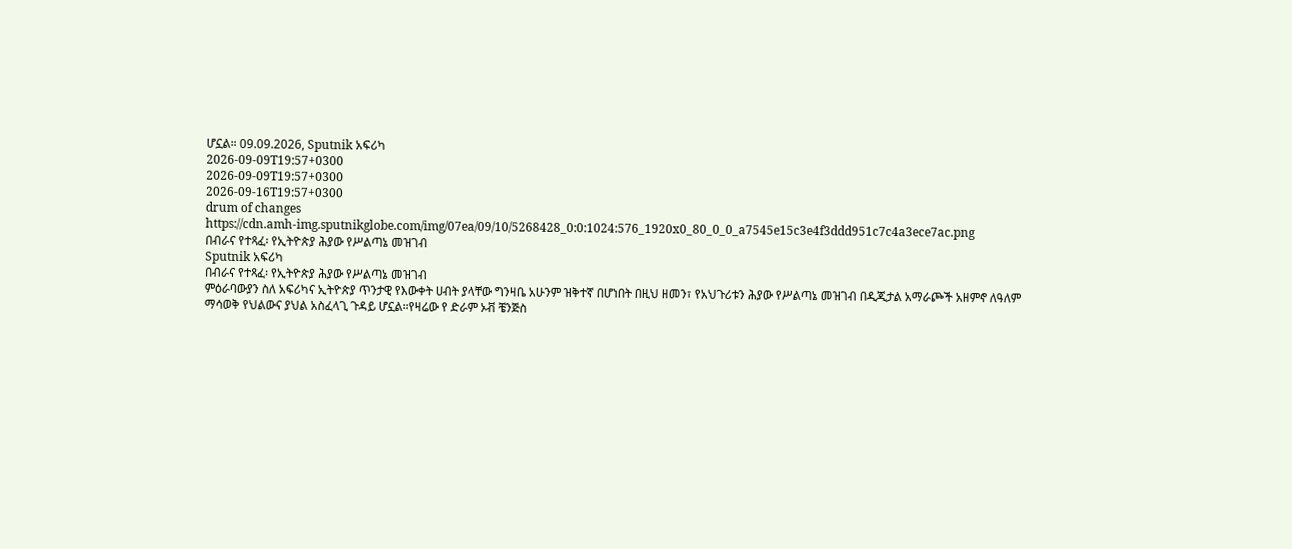ሆኗል። 09.09.2026, Sputnik አፍሪካ
2026-09-09T19:57+0300
2026-09-09T19:57+0300
2026-09-16T19:57+0300
drum of changes
https://cdn.amh-img.sputnikglobe.com/img/07ea/09/10/5268428_0:0:1024:576_1920x0_80_0_0_a7545e15c3e4f3ddd951c7c4a3ece7ac.png
በብራና የተጻፈ፡ የኢትዮጵያ ሕያው የሥልጣኔ መዝገብ
Sputnik አፍሪካ
በብራና የተጻፈ፡ የኢትዮጵያ ሕያው የሥልጣኔ መዝገብ
ምዕራባውያን ስለ አፍሪካና ኢትዮጵያ ጥንታዊ የእውቀት ሀብት ያላቸው ግንዛቤ አሁንም ዝቅተኛ በሆነበት በዚህ ዘመን፣ የአህጉሪቱን ሕያው የሥልጣኔ መዝገብ በዲጂታል አማራጮች አዘምኖ ለዓለም ማሳወቅ የህልውና ያህል አስፈላጊ ጉዳይ ሆኗል።የዛሬው የ ድራም ኦቭ ቼንጅስ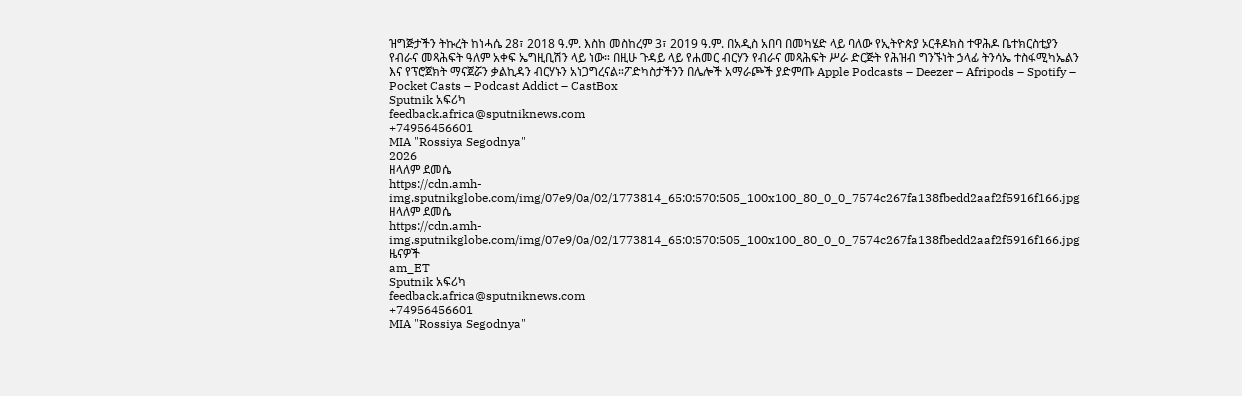ዝግጅታችን ትኩረት ከነሓሴ 28፣ 2018 ዓ.ም. እስከ መስከረም 3፣ 2019 ዓ.ም. በአዲስ አበባ በመካሄድ ላይ ባለው የኢትዮጵያ ኦርቶዶክስ ተዋሕዶ ቤተክርስቲያን የብራና መጻሕፍት ዓለም አቀፍ ኤግዚቢሽን ላይ ነው። በዚሁ ጉዳይ ላይ የሐመር ብርሃን የብራና መጻሕፍት ሥራ ድርጅት የሕዝብ ግንኙነት ኃላፊ ትንሳኤ ተስፋሚካኤልን እና የፕሮጀክት ማናጀሯን ቃልኪዳን ብርሃኑን አነጋግረናል።ፖድካስታችንን በሌሎች አማራጮች ያድምጡ Apple Podcasts – Deezer – Afripods – Spotify – Pocket Casts – Podcast Addict – CastBox
Sputnik አፍሪካ
feedback.africa@sputniknews.com
+74956456601
MIA "Rossiya Segodnya"
2026
ዘላለም ደመሴ
https://cdn.amh-img.sputnikglobe.com/img/07e9/0a/02/1773814_65:0:570:505_100x100_80_0_0_7574c267fa138fbedd2aaf2f5916f166.jpg
ዘላለም ደመሴ
https://cdn.amh-img.sputnikglobe.com/img/07e9/0a/02/1773814_65:0:570:505_100x100_80_0_0_7574c267fa138fbedd2aaf2f5916f166.jpg
ዜናዎች
am_ET
Sputnik አፍሪካ
feedback.africa@sputniknews.com
+74956456601
MIA "Rossiya Segodnya"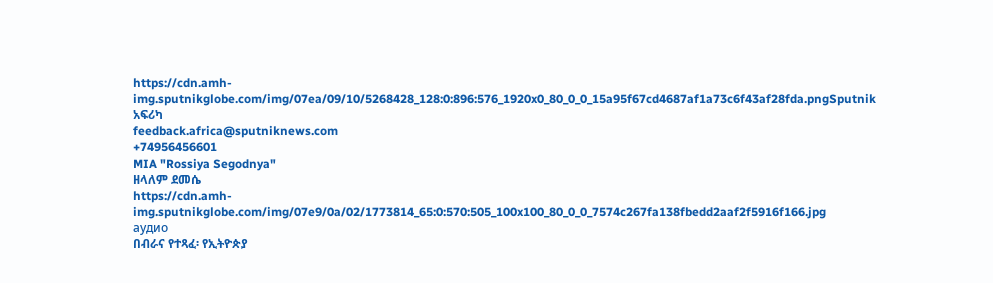https://cdn.amh-img.sputnikglobe.com/img/07ea/09/10/5268428_128:0:896:576_1920x0_80_0_0_15a95f67cd4687af1a73c6f43af28fda.pngSputnik አፍሪካ
feedback.africa@sputniknews.com
+74956456601
MIA "Rossiya Segodnya"
ዘላለም ደመሴ
https://cdn.amh-img.sputnikglobe.com/img/07e9/0a/02/1773814_65:0:570:505_100x100_80_0_0_7574c267fa138fbedd2aaf2f5916f166.jpg
аудио
በብራና የተጻፈ፡ የኢትዮጵያ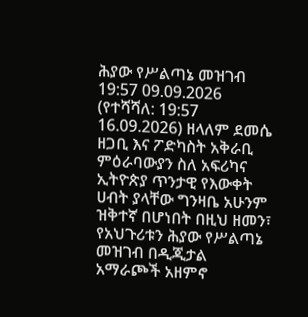ሕያው የሥልጣኔ መዝገብ
19:57 09.09.2026 (የተሻሻለ: 19:57 16.09.2026) ዘላለም ደመሴ
ዘጋቢ እና ፖድካስት አቅራቢ
ምዕራባውያን ስለ አፍሪካና ኢትዮጵያ ጥንታዊ የእውቀት ሀብት ያላቸው ግንዛቤ አሁንም ዝቅተኛ በሆነበት በዚህ ዘመን፣ የአህጉሪቱን ሕያው የሥልጣኔ መዝገብ በዲጂታል አማራጮች አዘምኖ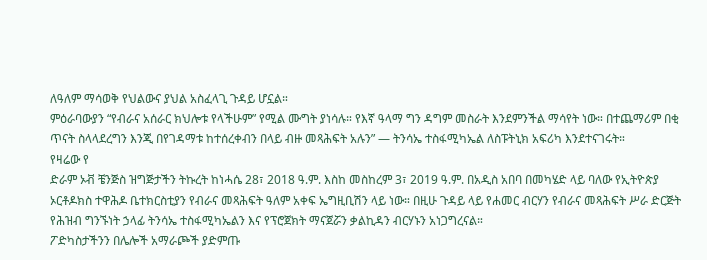ለዓለም ማሳወቅ የህልውና ያህል አስፈላጊ ጉዳይ ሆኗል።
ምዕራባውያን “የብራና አሰራር ክህሎቱ የላችሁም” የሚል ሙግት ያነሳሉ። የእኛ ዓላማ ግን ዳግም መስራት እንደምንችል ማሳየት ነው። በተጨማሪም በቂ ጥናት ስላላደረግን እንጂ በየገዳማቱ ከተሰረቀብን በላይ ብዙ መጻሕፍት አሉን” — ትንሳኤ ተስፋሚካኤል ለስፑትኒክ አፍሪካ እንደተናገሩት።
የዛሬው የ
ድራም ኦቭ ቼንጅስ ዝግጅታችን ትኩረት ከነሓሴ 28፣ 2018 ዓ.ም. እስከ መስከረም 3፣ 2019 ዓ.ም. በአዲስ አበባ በመካሄድ ላይ ባለው የኢትዮጵያ ኦርቶዶክስ ተዋሕዶ ቤተክርስቲያን የብራና መጻሕፍት ዓለም አቀፍ ኤግዚቢሽን ላይ ነው። በዚሁ ጉዳይ ላይ የሐመር ብርሃን የብራና መጻሕፍት ሥራ ድርጅት የሕዝብ ግንኙነት ኃላፊ ትንሳኤ ተስፋሚካኤልን እና የፕሮጀክት ማናጀሯን ቃልኪዳን ብርሃኑን አነጋግረናል።
ፖድካስታችንን በሌሎች አማራጮች ያድምጡ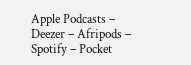Apple Podcasts – Deezer – Afripods – Spotify – Pocket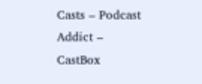Casts – Podcast Addict – CastBox